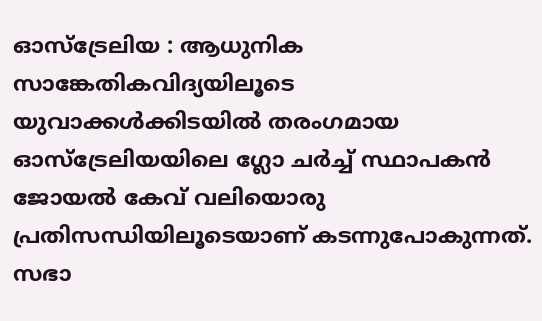ഓസ്ട്രേലിയ : ആധുനിക സാങ്കേതികവിദ്യയിലൂടെ യുവാക്കൾക്കിടയിൽ തരംഗമായ ഓസ്ട്രേലിയയിലെ ഗ്ലോ ചർച്ച് സ്ഥാപകൻ ജോയൽ കേവ് വലിയൊരു പ്രതിസന്ധിയിലൂടെയാണ് കടന്നുപോകുന്നത്. സഭാ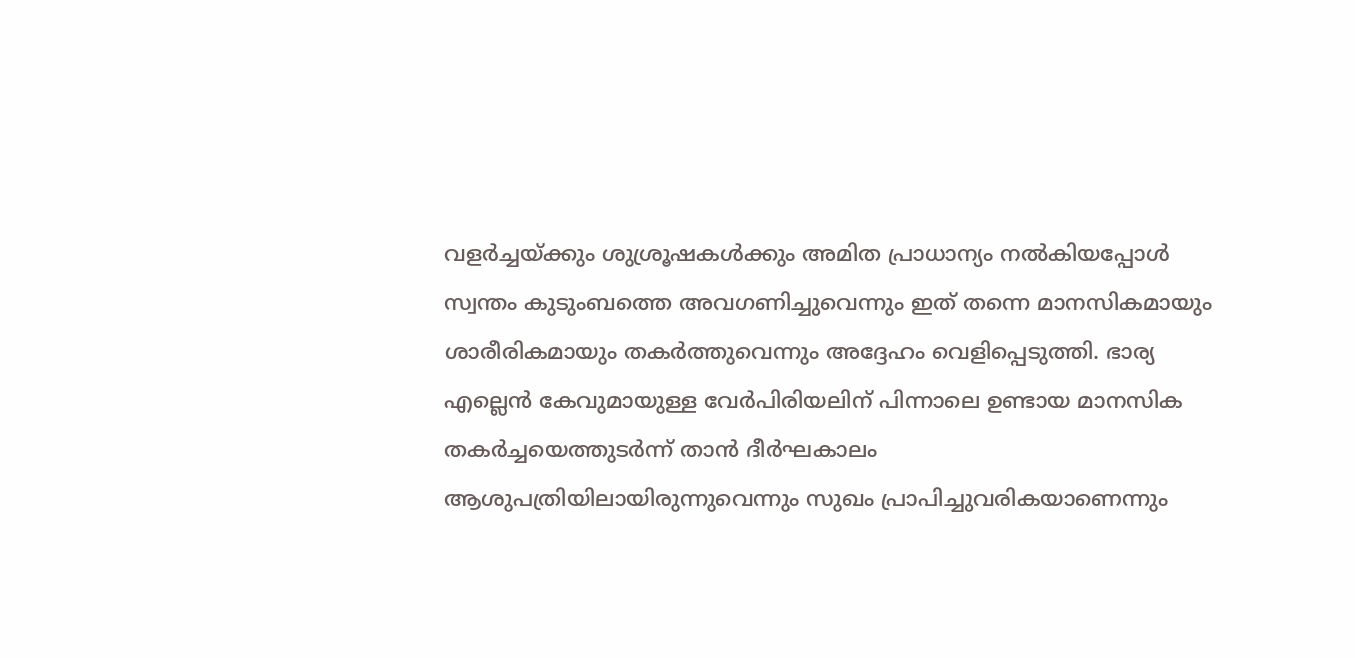വളർച്ചയ്ക്കും ശുശ്രൂഷകൾക്കും അമിത പ്രാധാന്യം നൽകിയപ്പോൾ സ്വന്തം കുടുംബത്തെ അവഗണിച്ചുവെന്നും ഇത് തന്നെ മാനസികമായും ശാരീരികമായും തകർത്തുവെന്നും അദ്ദേഹം വെളിപ്പെടുത്തി. ഭാര്യ എല്ലെൻ കേവുമായുള്ള വേർപിരിയലിന് പിന്നാലെ ഉണ്ടായ മാനസിക തകർച്ചയെത്തുടർന്ന് താൻ ദീർഘകാലം ആശുപത്രിയിലായിരുന്നുവെന്നും സുഖം പ്രാപിച്ചുവരികയാണെന്നും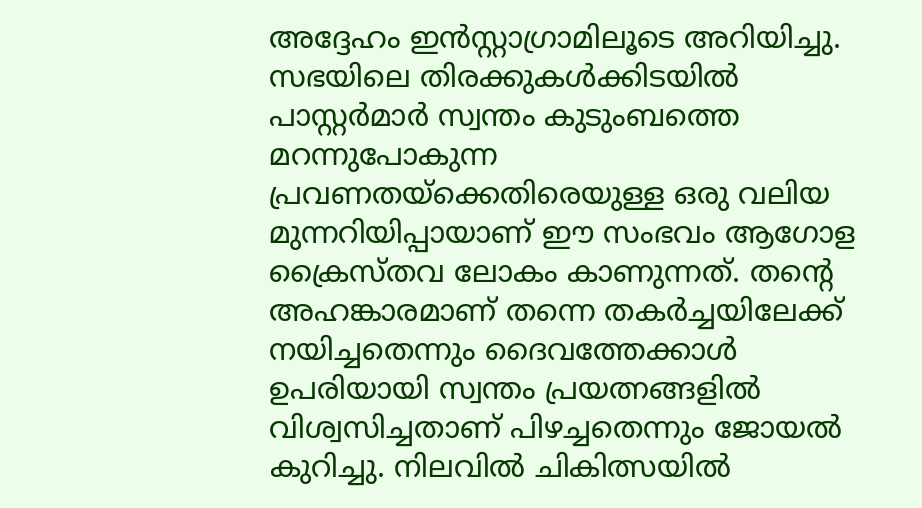അദ്ദേഹം ഇൻസ്റ്റാഗ്രാമിലൂടെ അറിയിച്ചു.
സഭയിലെ തിരക്കുകൾക്കിടയിൽ പാസ്റ്റർമാർ സ്വന്തം കുടുംബത്തെ മറന്നുപോകുന്ന പ്രവണതയ്ക്കെതിരെയുള്ള ഒരു വലിയ മുന്നറിയിപ്പായാണ് ഈ സംഭവം ആഗോള ക്രൈസ്തവ ലോകം കാണുന്നത്. തന്റെ അഹങ്കാരമാണ് തന്നെ തകർച്ചയിലേക്ക് നയിച്ചതെന്നും ദൈവത്തേക്കാൾ ഉപരിയായി സ്വന്തം പ്രയത്നങ്ങളിൽ വിശ്വസിച്ചതാണ് പിഴച്ചതെന്നും ജോയൽ കുറിച്ചു. നിലവിൽ ചികിത്സയിൽ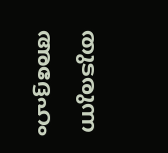തുടരുന്ന അദ്ദേഹം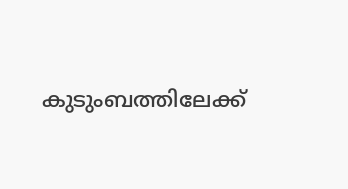കുടുംബത്തിലേക്ക്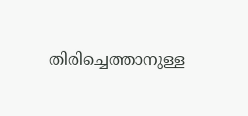തിരിച്ചെത്താനുള്ള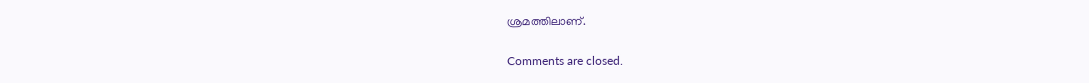ശ്രമത്തിലാണ്.

Comments are closed.